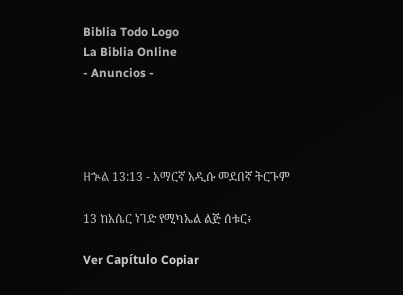Biblia Todo Logo
La Biblia Online
- Anuncios -




ዘኍል 13:13 - አማርኛ አዲሱ መደበኛ ትርጉም

13 ከአሴር ነገድ የሚካኤል ልጅ ሰቱር፥

Ver Capítulo Copiar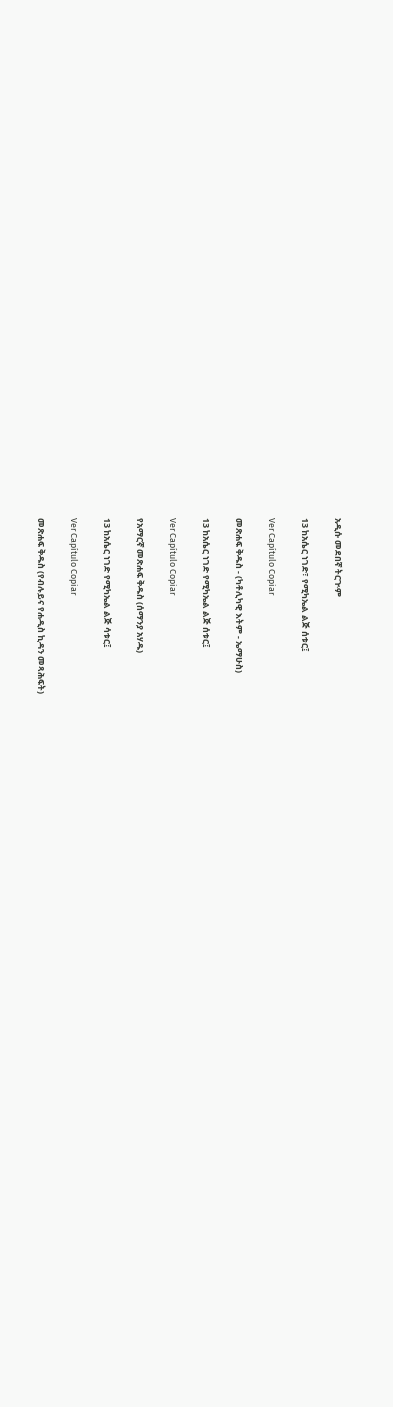አዲሱ መደበኛ ትርጒም

13 ከአሴር ነገድ፣ የሚካኤል ልጅ ሰቱር፤

Ver Capítulo Copiar

መጽሐፍ ቅዱስ - (ካቶሊካዊ እትም - ኤማሁስ)

13 ከአሴር ነገድ የሚካኤል ልጅ ሰቱር፤

Ver Capítulo Copiar

የአማርኛ መጽሐፍ ቅዱስ (ሰማንያ አሃዱ)

13 ከአሴር ነገድ የሚካኤል ልጅ ሳቱር፤

Ver Capítulo Copiar

መጽሐፍ ቅዱስ (የብሉይና የሐዲስ ኪዳን መጻሕፍት)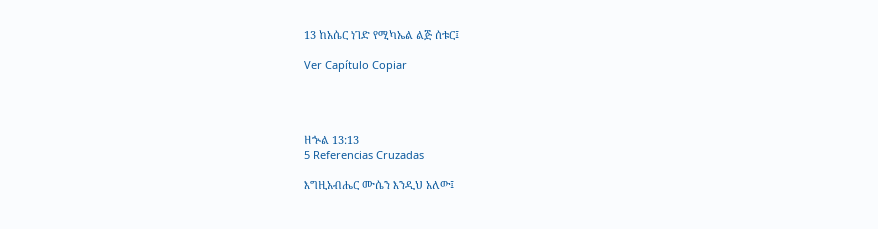13 ከአሴር ነገድ የሚካኤል ልጅ ሰቱር፤

Ver Capítulo Copiar




ዘኍል 13:13
5 Referencias Cruzadas

እግዚአብሔር ሙሴን እንዲህ አለው፤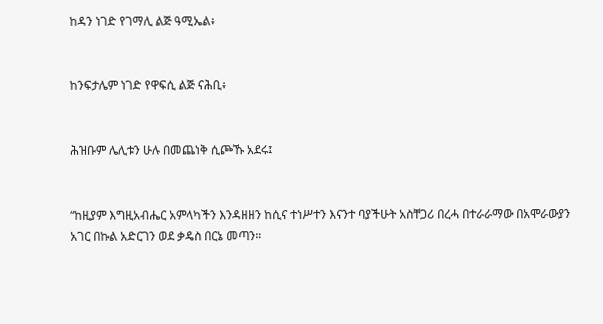ከዳን ነገድ የገማሊ ልጅ ዓሚኤል፥


ከንፍታሌም ነገድ የዋፍሲ ልጅ ናሕቢ፥


ሕዝቡም ሌሊቱን ሁሉ በመጨነቅ ሲጮኹ አደሩ፤


“ከዚያም እግዚአብሔር አምላካችን እንዳዘዘን ከሲና ተነሥተን እናንተ ባያችሁት አስቸጋሪ በረሓ በተራራማው በአሞራውያን አገር በኩል አድርገን ወደ ቃዴስ በርኔ መጣን።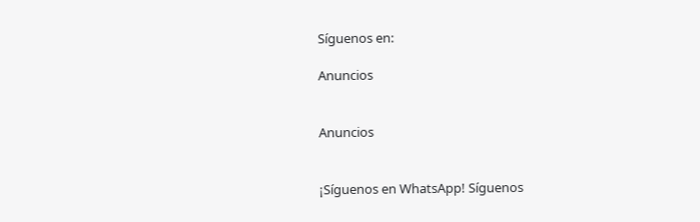Síguenos en:

Anuncios


Anuncios


¡Síguenos en WhatsApp! Síguenos